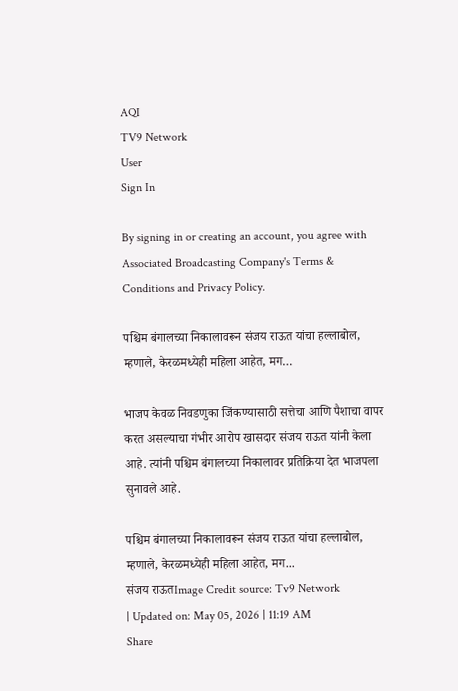AQI
TV9 Network
User
Sign In

By signing in or creating an account, you agree with Associated Broadcasting Company's Terms & Conditions and Privacy Policy.

पश्चिम बंगालच्या निकालावरून संजय राऊत यांचा हल्लाबोल, म्हणाले, केरळमध्येही महिला आहेत, मग…

भाजप केवळ निवडणुका जिंकण्यासाठी सत्तेचा आणि पैशाचा वापर करत असल्याचा गंभीर आरोप खासदार संजय राऊत यांनी केला आहे. त्यांनी पश्चिम बंगालच्या निकालावर प्रतिक्रिया देत भाजपला सुनावले आहे.

पश्चिम बंगालच्या निकालावरून संजय राऊत यांचा हल्लाबोल, म्हणाले, केरळमध्येही महिला आहेत, मग...
संजय राऊतImage Credit source: Tv9 Network
| Updated on: May 05, 2026 | 11:19 AM
Share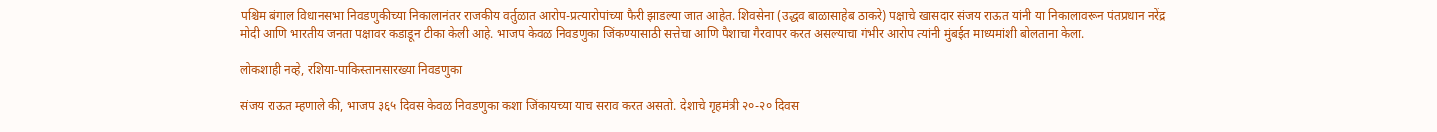पश्चिम बंगाल विधानसभा निवडणुकीच्या निकालानंतर राजकीय वर्तुळात आरोप-प्रत्यारोपांच्या फैरी झाडल्या जात आहेत. शिवसेना (उद्धव बाळासाहेब ठाकरे) पक्षाचे खासदार संजय राऊत यांनी या निकालावरून पंतप्रधान नरेंद्र मोदी आणि भारतीय जनता पक्षावर कडाडून टीका केली आहे. भाजप केवळ निवडणुका जिंकण्यासाठी सत्तेचा आणि पैशाचा गैरवापर करत असल्याचा गंभीर आरोप त्यांनी मुंबईत माध्यमांशी बोलताना केला.

लोकशाही नव्हे, रशिया-पाकिस्तानसारख्या निवडणुका

संजय राऊत म्हणाले की, भाजप ३६५ दिवस केवळ निवडणुका कशा जिंकायच्या याच सराव करत असतो. देशाचे गृहमंत्री २०-२० दिवस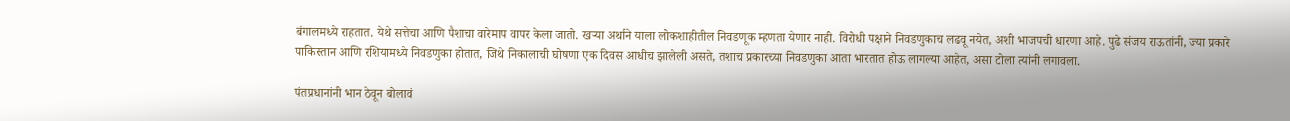बंगालमध्ये राहतात. येथे सत्तेचा आणि पैशाचा वारेमाप वापर केला जातो. खऱ्या अर्थाने याला लोकशाहीतील निवडणूक म्हणता येणार नाही. विरोधी पक्षाने निवडणुकाच लढवू नयेत, अशी भाजपची धारणा आहे. पुढे संजय राऊतांनी, ज्या प्रकारे पाकिस्तान आणि रशियामध्ये निवडणुका होतात, जिथे निकालाची घोषणा एक दिवस आधीच झालेली असते, तशाच प्रकारच्या निवडणुका आता भारतात होऊ लागल्या आहेत, असा टोला त्यांनी लगावला.

पंतप्रधानांनी भान ठेवून बोलावं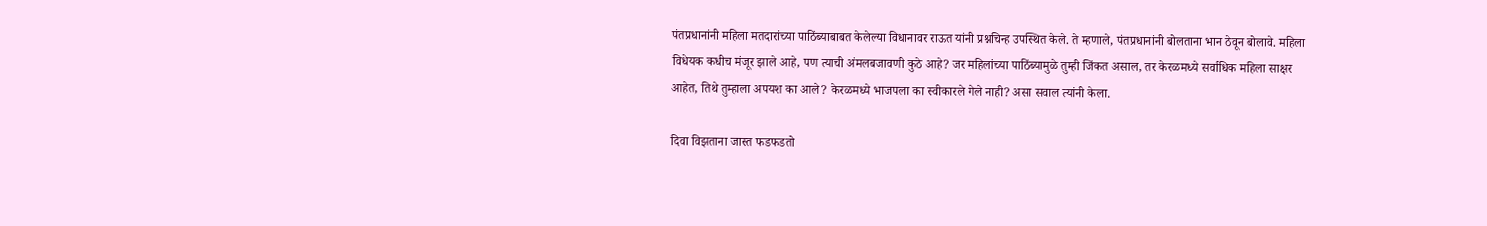पंतप्रधानांनी महिला मतदारांच्या पाठिंब्याबाबत केलेल्या विधानावर राऊत यांनी प्रश्नचिन्ह उपस्थित केले. ते म्हणाले, पंतप्रधानांनी बोलताना भान ठेवून बोलावे. महिला विधेयक कधीच मंजूर झाले आहे, पण त्याची अंमलबजावणी कुठे आहे? जर महिलांच्या पाठिंब्यामुळे तुम्ही जिंकत असाल, तर केरळमध्ये सर्वाधिक महिला साक्षर आहेत, तिथे तुम्हाला अपयश का आले? केरळमध्ये भाजपला का स्वीकारले गेले नाही? असा सवाल त्यांनी केला.

दिवा विझताना जास्त फडफडतो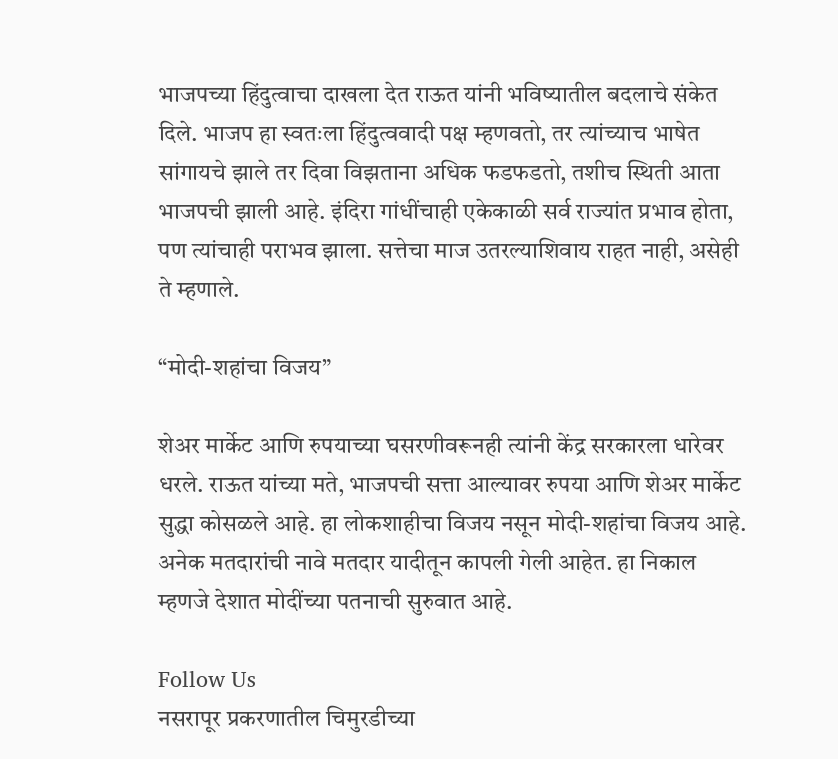भाजपच्या हिंदुत्वाचा दाखला देत राऊत यांनी भविष्यातील बदलाचे संकेत दिले. भाजप हा स्वतःला हिंदुत्ववादी पक्ष म्हणवतो, तर त्यांच्याच भाषेत सांगायचे झाले तर दिवा विझताना अधिक फडफडतो, तशीच स्थिती आता भाजपची झाली आहे. इंदिरा गांधींचाही एकेकाळी सर्व राज्यांत प्रभाव होता, पण त्यांचाही पराभव झाला. सत्तेचा माज उतरल्याशिवाय राहत नाही, असेही ते म्हणाले.

“मोदी-शहांचा विजय”

शेअर मार्केट आणि रुपयाच्या घसरणीवरूनही त्यांनी केंद्र सरकारला धारेवर धरले. राऊत यांच्या मते, भाजपची सत्ता आल्यावर रुपया आणि शेअर मार्केट सुद्धा कोसळले आहे. हा लोकशाहीचा विजय नसून मोदी-शहांचा विजय आहे. अनेक मतदारांची नावे मतदार यादीतून कापली गेली आहेत. हा निकाल म्हणजे देशात मोदींच्या पतनाची सुरुवात आहे.

Follow Us
नसरापूर प्रकरणातील चिमुरडीच्या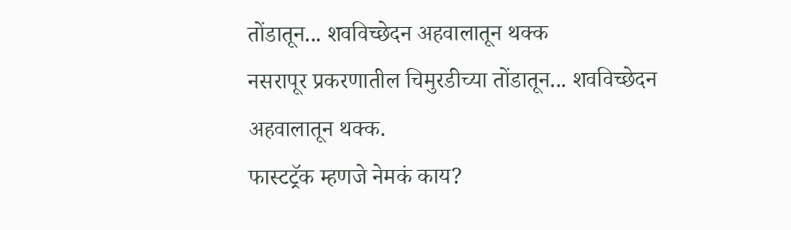तोंडातून... शवविच्छेदन अहवालातून थक्क
नसरापूर प्रकरणातील चिमुरडीच्या तोंडातून... शवविच्छेदन अहवालातून थक्क.
फास्टट्रॅक म्हणजे नेमकं काय?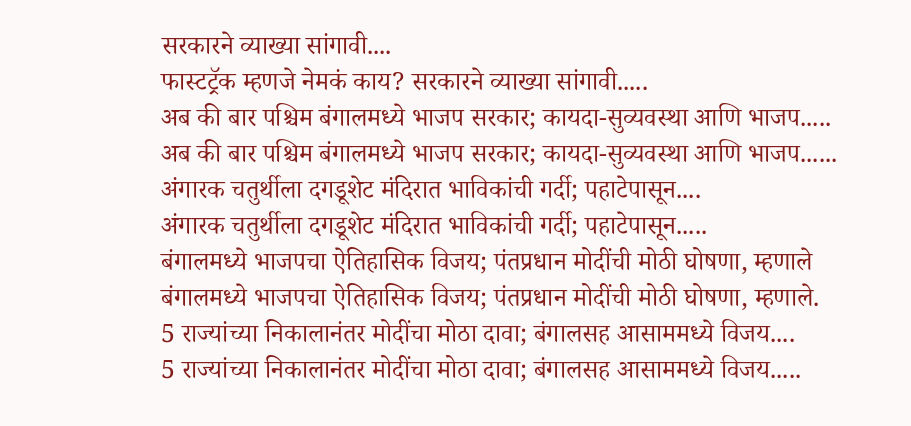सरकारने व्याख्या सांगावी....
फास्टट्रॅक म्हणजे नेमकं काय? सरकारने व्याख्या सांगावी.....
अब की बार पश्चिम बंगालमध्ये भाजप सरकार; कायदा-सुव्यवस्था आणि भाजप.....
अब की बार पश्चिम बंगालमध्ये भाजप सरकार; कायदा-सुव्यवस्था आणि भाजप......
अंगारक चतुर्थीला दगडूशेट मंदिरात भाविकांची गर्दी; पहाटेपासून....
अंगारक चतुर्थीला दगडूशेट मंदिरात भाविकांची गर्दी; पहाटेपासून.....
बंगालमध्ये भाजपचा ऐतिहासिक विजय; पंतप्रधान मोदींची मोठी घोषणा, म्हणाले
बंगालमध्ये भाजपचा ऐतिहासिक विजय; पंतप्रधान मोदींची मोठी घोषणा, म्हणाले.
5 राज्यांच्या निकालानंतर मोदींचा मोठा दावा; बंगालसह आसाममध्ये विजय....
5 राज्यांच्या निकालानंतर मोदींचा मोठा दावा; बंगालसह आसाममध्ये विजय.....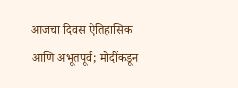आजचा दिवस ऐतिहासिक आणि अभूतपूर्व; मोदींकडून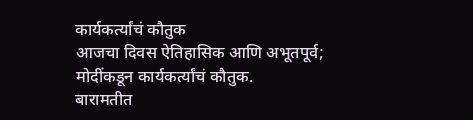कार्यकर्त्यांचं कौतुक
आजचा दिवस ऐतिहासिक आणि अभूतपूर्व; मोदींकडून कार्यकर्त्यांचं कौतुक.
बारामतीत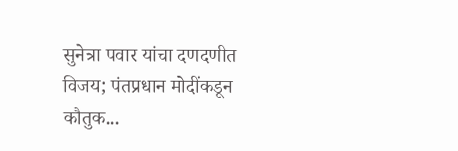सुनेत्रा पवार यांचा दणदणीत विजय; पंतप्रधान मोदींकडून कौतुक...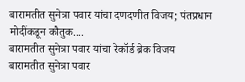बारामतीत सुनेत्रा पवार यांचा दणदणीत विजय; पंतप्रधान मोदींकडून कौतुक....
बारामतीत सुनेत्रा पवार यांचा रेकॉर्ड ब्रेक विजय
बारामतीत सुनेत्रा पवार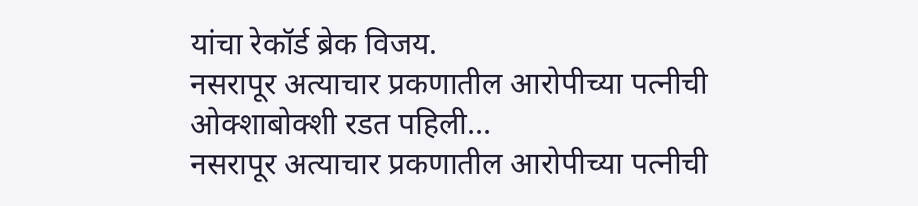यांचा रेकॉर्ड ब्रेक विजय.
नसरापूर अत्याचार प्रकणातील आरोपीच्या पत्नीची ओक्शाबोक्शी रडत पहिली...
नसरापूर अत्याचार प्रकणातील आरोपीच्या पत्नीची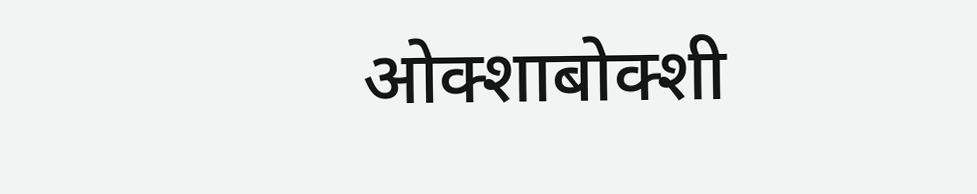ओक्शाबोक्शी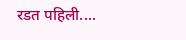रडत पहिली....